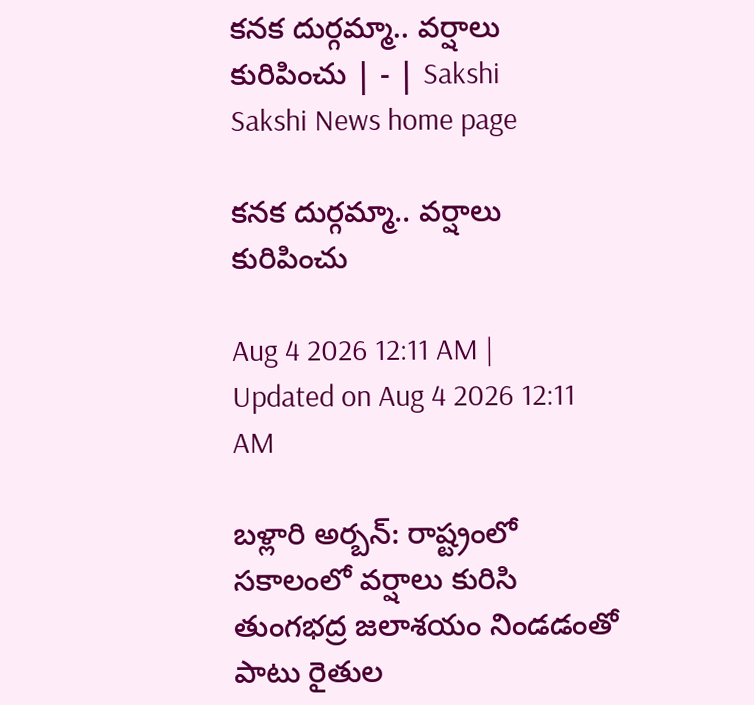కనక దుర్గమ్మా.. వర్షాలు కురిపించు | - | Sakshi
Sakshi News home page

కనక దుర్గమ్మా.. వర్షాలు కురిపించు

Aug 4 2026 12:11 AM | Updated on Aug 4 2026 12:11 AM

బళ్లారి అర్బన్‌: రాష్ట్రంలో సకాలంలో వర్షాలు కురిసి తుంగభద్ర జలాశయం నిండడంతో పాటు రైతుల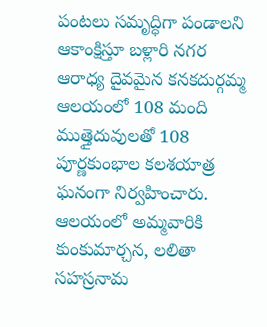పంటలు సమృద్ధిగా పండాలని ఆకాంక్షిస్తూ బళ్లారి నగర ఆరాధ్య దైవమైన కనకదుర్గమ్మ ఆలయంలో 108 మంది ముత్తైదువులతో 108 పూర్ణకుంభాల కలశయాత్ర ఘనంగా నిర్వహించారు. ఆలయంలో అమ్మవారికి కుంకుమార్చన, లలితా సహస్రనామ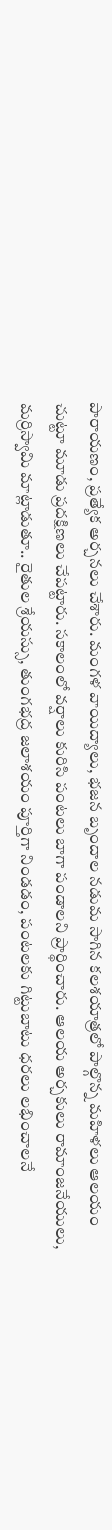పారాయణం, ప్రత్యేక అర్చనలు చేశారు. మంగళ వాయిద్యాలు, భజన బృందాల నడుమ సాగిన కలశయాత్రలో పాల్గొన్న మహిళలు ఆలయం చుట్టూ మూడు ప్రదక్షిణలు చేపట్టారు. సకాలంలో వర్షాలు కురిసి పంటలు బాగా పండాలని ప్రార్థించారు. ఆలయ అర్చకులు రామాంజనేయులు, మర్రిస్వామి మాట్లాడుతూ.. రైతుల శ్రేయస్సు, తుంగభద్ర జలాశయం పూర్తిగా నిండడం, పంటలకు గిట్టుబాటు ధరలు లభించాలనే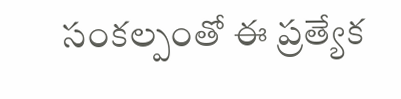సంకల్పంతో ఈ ప్రత్యేక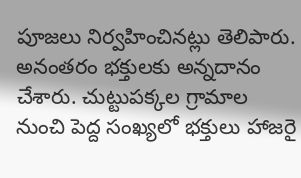పూజలు నిర్వహించినట్లు తెలిపారు. అనంతరం భక్తులకు అన్నదానం చేశారు. చుట్టుపక్కల గ్రామాల నుంచి పెద్ద సంఖ్యలో భక్తులు హాజరై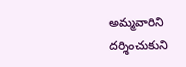అమ్మవారిని దర్శించుకుని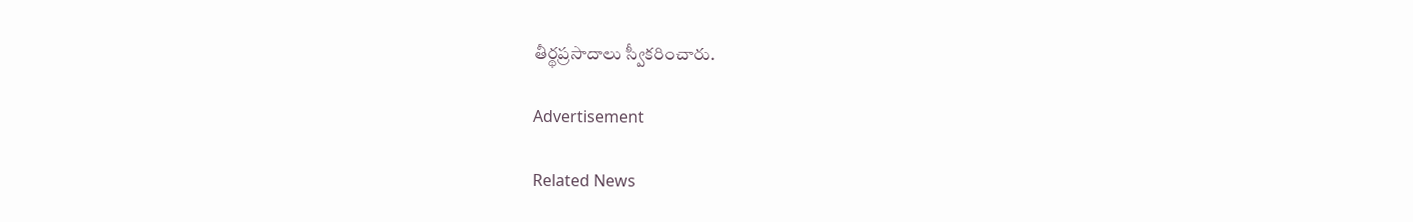తీర్థప్రసాదాలు స్వీకరించారు.

Advertisement

Related News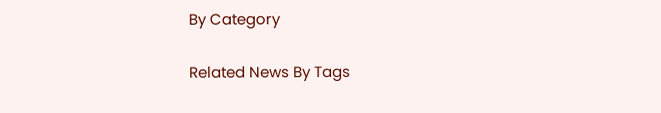By Category

Related News By Tags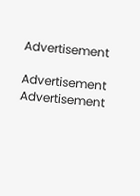Advertisement

Advertisement
Advertisement